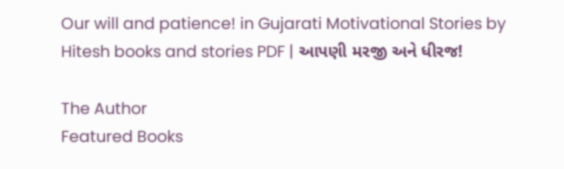Our will and patience! in Gujarati Motivational Stories by Hitesh books and stories PDF | આપણી મરજી અને ધીરજ!

The Author
Featured Books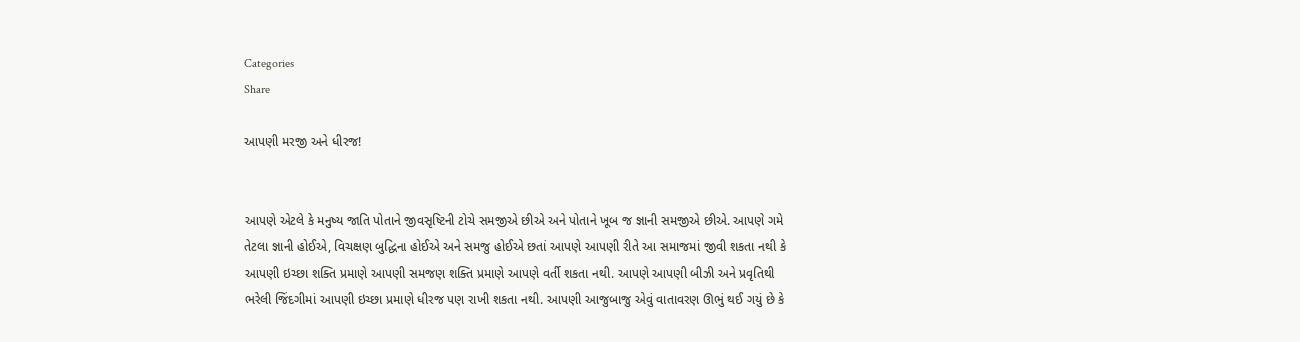Categories
Share

આપણી મરજી અને ધીરજ!


આપણે એટલે કે મનુષ્ય જાતિ પોતાને જીવસૃષ્ટિની ટોચે સમજીએ છીએ અને પોતાને ખૂબ જ જ્ઞાની સમજીએ છીએ. આપણે ગમે તેટલા જ્ઞાની હોઈએ, વિચક્ષણ બુદ્ધિના હોઈએ અને સમજુ હોઈએ છતાં આપણે આપણી રીતે આ સમાજમાં જીવી શકતા નથી કે આપણી ઇચ્છા શક્તિ પ્રમાણે આપણી સમજણ શક્તિ પ્રમાણે આપણે વર્તી શકતા નથી. આપણે આપણી બીઝી અને પ્રવૃતિથી ભરેલી જિંદગીમાં આપણી ઇચ્છા પ્રમાણે ધીરજ પણ રાખી શકતા નથી. આપણી આજુબાજુ એવું વાતાવરણ ઊભું થઈ ગયું છે કે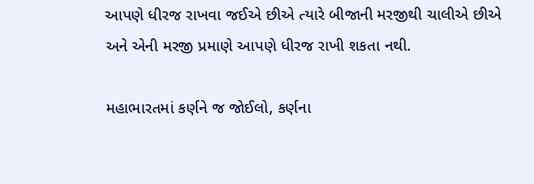આપણે ધીરજ રાખવા જઈએ છીએ ત્યારે બીજાની મરજીથી ચાલીએ છીએ અને એની મરજી પ્રમાણે આપણે ધીરજ રાખી શકતા નથી.

મહાભારતમાં કર્ણને જ જોઈલો, કર્ણના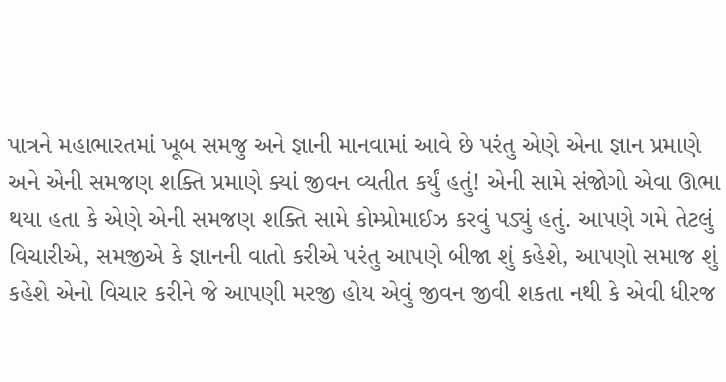પાત્રને મહાભારતમાં ખૂબ સમજુ અને જ્ઞાની માનવામાં આવે છે પરંતુ એણે એના જ્ઞાન પ્રમાણે અને એની સમજણ શક્તિ પ્રમાણે ક્યાં જીવન વ્યતીત કર્યું હતું! એની સામે સંજોગો એવા ઊભા થયા હતા કે એણે એની સમજણ શક્તિ સામે કોમ્પ્રોમાઈઝ કરવું પડ્યું હતું. આપણે ગમે તેટલું વિચારીએ, સમજીએ કે જ્ઞાનની વાતો કરીએ પરંતુ આપણે બીજા શું કહેશે, આપણો સમાજ શું કહેશે એનો વિચાર કરીને જે આપણી મરજી હોય એવું જીવન જીવી શકતા નથી કે એવી ધીરજ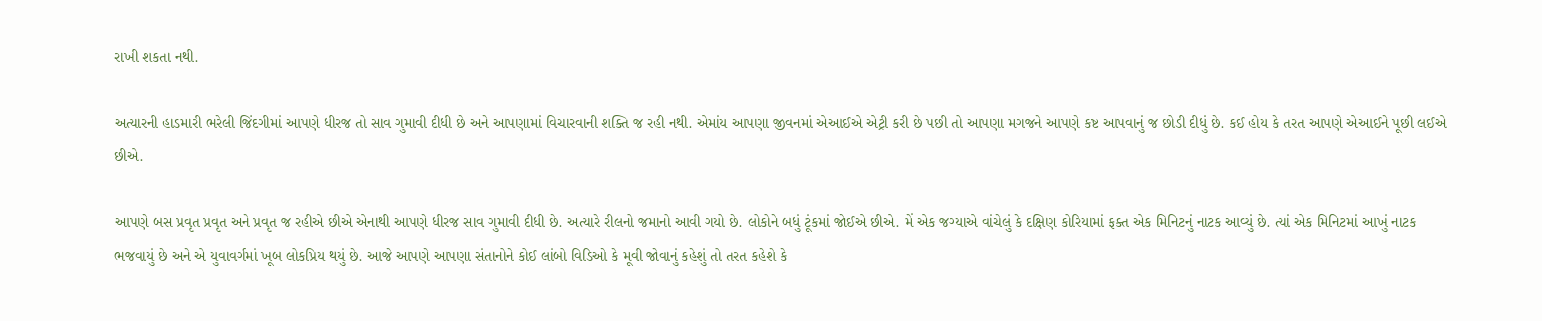રાખી શકતા નથી.

અત્યારની હાડમારી ભરેલી જિંદગીમાં આપણે ધીરજ તો સાવ ગુમાવી દીધી છે અને આપણામાં વિચારવાની શક્તિ જ રહી નથી. એમાંય આપણા જીવનમાં એઆઈએ એટ્રી કરી છે પછી તો આપણા મગજને આપણે કષ્ટ આપવાનું જ છોડી દીધું છે. કઈ હોય કે તરત આપણે એઆઈને પૂછી લઈએ છીએ.

આપણે બસ પ્રવૃત પ્રવૃત અને પ્રવૃત જ રહીએ છીએ એનાથી આપણે ધીરજ સાવ ગુમાવી દીધી છે. અત્યારે રીલનો જમાનો આવી ગયો છે. લોકોને બધું ટૂંકમાં જોઈએ છીએ. મેં એક જગ્યાએ વાંચેલું કે દક્ષિણ કોરિયામાં ફક્ત એક મિનિટનું નાટક આવ્યું છે. ત્યાં એક મિનિટમાં આખું નાટક ભજવાયું છે અને એ યુવાવર્ગમાં ખૂબ લોકપ્રિય થયું છે. આજે આપણે આપણા સંતાનોને કોઈ લાંબો વિડિઓ કે મૂવી જોવાનું કહેશું તો તરત કહેશે કે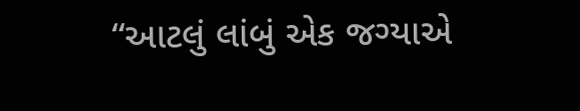“આટલું લાંબું એક જગ્યાએ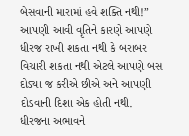બેસવાની મારામાં હવે શક્તિ નથી!” આપણી આવી વૃતિને કારણે આપણે ધીરજ રાખી શકતા નથી કે બરાબર વિચારી શકતા નથી એટલે આપણે બસ દોડ્યા જ કરીએ છીએ અને આપણી દોડવાની દિશા એક હોતી નથી. ધીરજના અભાવને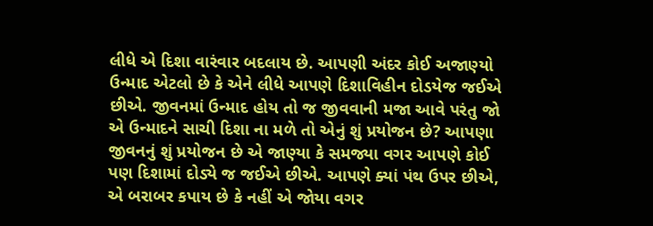લીધે એ દિશા વારંવાર બદલાય છે. આપણી અંદર કોઈ અજાણ્યો ઉન્માદ એટલો છે કે એને લીધે આપણે દિશાવિહીન દોડયેજ જઈએ છીએ. જીવનમાં ઉન્માદ હોય તો જ જીવવાની મજા આવે પરંતુ જો એ ઉન્માદને સાચી દિશા ના મળે તો એનું શું પ્રયોજન છે? આપણા જીવનનું શું પ્રયોજન છે એ જાણ્યા કે સમજ્યા વગર આપણે કોઈ પણ દિશામાં દોડ્યે જ જઈએ છીએ. આપણે ક્યાં પંથ ઉપર છીએ, એ બરાબર કપાય છે કે નહીં એ જોયા વગર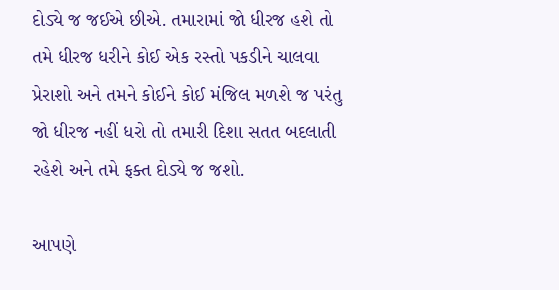દોડ્યે જ જઈએ છીએ. તમારામાં જો ધીરજ હશે તો તમે ધીરજ ધરીને કોઈ એક રસ્તો પકડીને ચાલવા પ્રેરાશો અને તમને કોઈને કોઈ મંજિલ મળશે જ પરંતુ જો ધીરજ નહીં ધરો તો તમારી દિશા સતત બદલાતી રહેશે અને તમે ફક્ત દોડ્યે જ જશો.

આપણે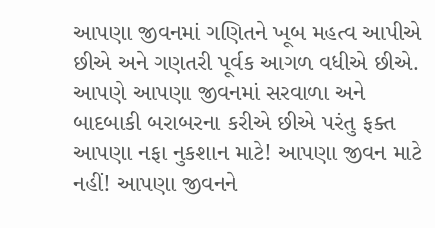આપણા જીવનમાં ગણિતને ખૂબ મહત્વ આપીએ છીએ અને ગણતરી પૂર્વક આગળ વધીએ છીએ. આપણે આપણા જીવનમાં સરવાળા અને બાદબાકી બરાબરના કરીએ છીએ પરંતુ ફક્ત આપણા નફા નુકશાન માટે! આપણા જીવન માટે નહીં! આપણા જીવનને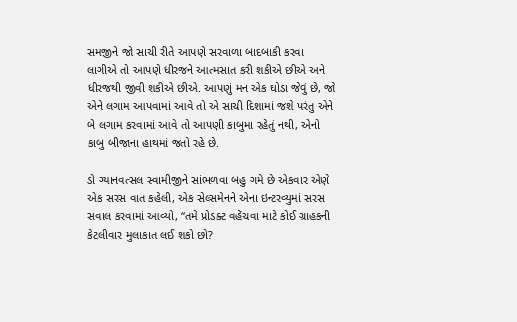સમજીને જો સાચી રીતે આપણે સરવાળા બાદબાકી કરવા લાગીએ તો આપણે ધીરજને આત્મસાત કરી શકીએ છીએ અને ધીરજથી જીવી શકીએ છીએ. આપણું મન એક ઘોડા જેવું છે, જો એને લગામ આપવામાં આવે તો એ સાચી દિશામાં જશે પરંતુ એને બે લગામ કરવામાં આવે તો આપણી કાબુમા રહેતું નથી, એનો કાબુ બીજાના હાથમાં જતો રહે છે.

ડો ગ્યાનવત્સલ સ્વામીજીને સાંભળવા બહુ ગમે છે એકવાર એણે એક સરસ વાત કહેલી, એક સેલ્સમેનને એના ઇન્ટરવ્યુમાં સરસ સવાલ કરવામાં આવ્યો, “તમે પ્રોડક્ટ વહેંચવા માટે કોઈ ગ્રાહકની કેટલીવાર મુલાકાત લઈ શકો છો?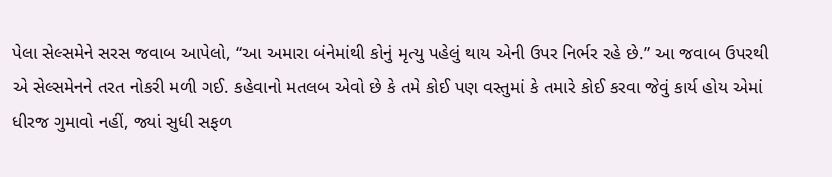પેલા સેલ્સમેને સરસ જવાબ આપેલો, “આ અમારા બંનેમાંથી કોનું મૃત્યુ પહેલું થાય એની ઉપર નિર્ભર રહે છે.” આ જવાબ ઉપરથી એ સેલ્સમેનને તરત નોકરી મળી ગઈ. કહેવાનો મતલબ એવો છે કે તમે કોઈ પણ વસ્તુમાં કે તમારે કોઈ કરવા જેવું કાર્ય હોય એમાં ધીરજ ગુમાવો નહીં, જ્યાં સુધી સફળ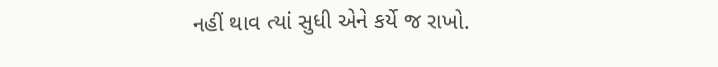નહીં થાવ ત્યાં સુધી એને કર્યે જ રાખો.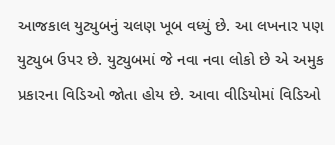આજકાલ યુટ્યુબનું ચલણ ખૂબ વધ્યું છે. આ લખનાર પણ યુટ્યુબ ઉપર છે. યુટ્યુબમાં જે નવા નવા લોકો છે એ અમુક પ્રકારના વિડિઓ જોતા હોય છે. આવા વીડિયોમાં વિડિઓ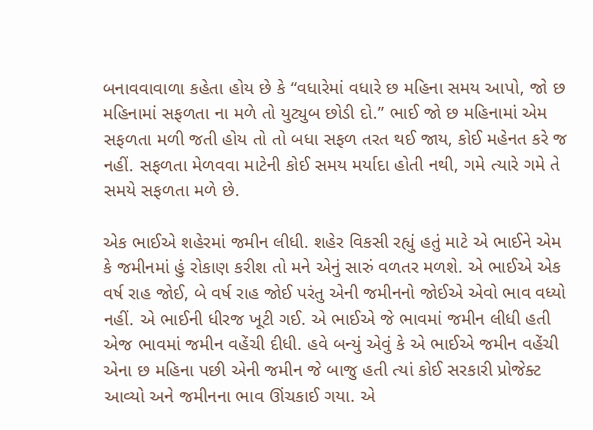બનાવવાવાળા કહેતા હોય છે કે “વધારેમાં વધારે છ મહિના સમય આપો, જો છ મહિનામાં સફળતા ના મળે તો યુટ્યુબ છોડી દો.” ભાઈ જો છ મહિનામાં એમ સફળતા મળી જતી હોય તો તો બધા સફળ તરત થઈ જાય, કોઈ મહેનત કરે જ નહીં. સફળતા મેળવવા માટેની કોઈ સમય મર્યાદા હોતી નથી, ગમે ત્યારે ગમે તે સમયે સફળતા મળે છે.

એક ભાઈએ શહેરમાં જમીન લીધી. શહેર વિકસી રહ્યું હતું માટે એ ભાઈને એમ કે જમીનમાં હું રોકાણ કરીશ તો મને એનું સારું વળતર મળશે. એ ભાઈએ એક વર્ષ રાહ જોઈ, બે વર્ષ રાહ જોઈ પરંતુ એની જમીનનો જોઈએ એવો ભાવ વધ્યો નહીં. એ ભાઈની ધીરજ ખૂટી ગઈ. એ ભાઈએ જે ભાવમાં જમીન લીધી હતી એજ ભાવમાં જમીન વહેંચી દીધી. હવે બન્યું એવું કે એ ભાઈએ જમીન વહેંચી એના છ મહિના પછી એની જમીન જે બાજુ હતી ત્યાં કોઈ સરકારી પ્રોજેક્ટ આવ્યો અને જમીનના ભાવ ઊંચકાઈ ગયા. એ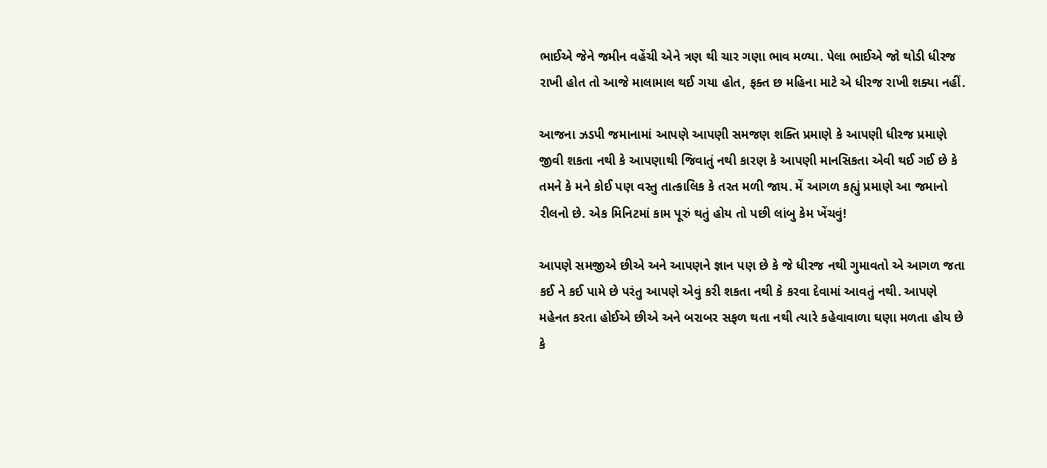ભાઈએ જેને જમીન વહેંચી એને ત્રણ થી ચાર ગણા ભાવ મળ્યા. પેલા ભાઈએ જો થોડી ધીરજ રાખી હોત તો આજે માલામાલ થઈ ગયા હોત, ફક્ત છ મહિના માટે એ ધીરજ રાખી શક્યા નહીં.

આજના ઝડપી જમાનામાં આપણે આપણી સમજણ શક્તિ પ્રમાણે કે આપણી ધીરજ પ્રમાણે જીવી શકતા નથી કે આપણાથી જિવાતું નથી કારણ કે આપણી માનસિકતા એવી થઈ ગઈ છે કે તમને કે મને કોઈ પણ વસ્તુ તાત્કાલિક કે તરત મળી જાય. મેં આગળ કહ્યું પ્રમાણે આ જમાનો રીલનો છે. એક મિનિટમાં કામ પૂરું થતું હોય તો પછી લાંબુ કેમ ખેંચવું!

આપણે સમજીએ છીએ અને આપણને જ્ઞાન પણ છે કે જે ધીરજ નથી ગુમાવતો એ આગળ જતા કઈ ને કઈ પામે છે પરંતુ આપણે એવું કરી શકતા નથી કે કરવા દેવામાં આવતું નથી. આપણે મહેનત કરતા હોઈએ છીએ અને બરાબર સફળ થતા નથી ત્યારે કહેવાવાળા ઘણા મળતા હોય છે કે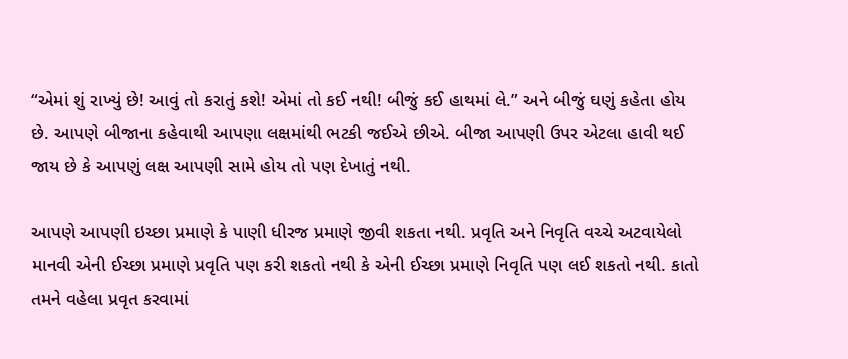“એમાં શું રાખ્યું છે! આવું તો કરાતું કશે! એમાં તો કઈ નથી! બીજું કઈ હાથમાં લે.” અને બીજું ઘણું કહેતા હોય છે. આપણે બીજાના કહેવાથી આપણા લક્ષમાંથી ભટકી જઈએ છીએ. બીજા આપણી ઉપર એટલા હાવી થઈ જાય છે કે આપણું લક્ષ આપણી સામે હોય તો પણ દેખાતું નથી.

આપણે આપણી ઇચ્છા પ્રમાણે કે પાણી ધીરજ પ્રમાણે જીવી શકતા નથી. પ્રવૃતિ અને નિવૃતિ વચ્ચે અટવાયેલો માનવી એની ઈચ્છા પ્રમાણે પ્રવૃતિ પણ કરી શકતો નથી કે એની ઈચ્છા પ્રમાણે નિવૃતિ પણ લઈ શકતો નથી. કાતો તમને વહેલા પ્રવૃત કરવામાં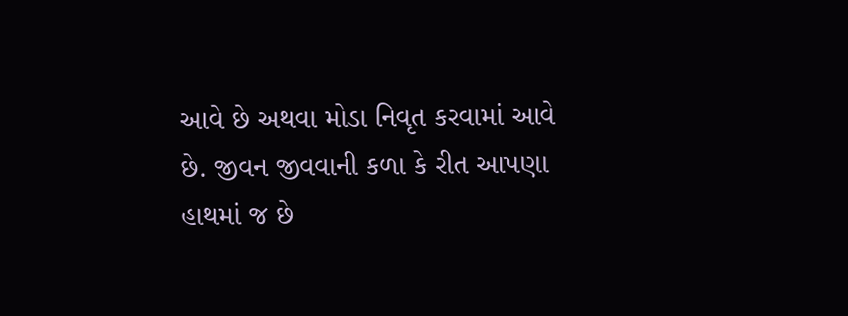આવે છે અથવા મોડા નિવૃત કરવામાં આવે છે. જીવન જીવવાની કળા કે રીત આપણા હાથમાં જ છે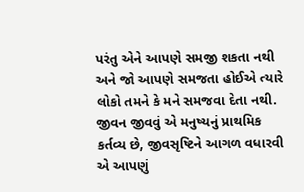પરંતુ એને આપણે સમજી શકતા નથી અને જો આપણે સમજતા હોઈએ ત્યારે લોકો તમને કે મને સમજવા દેતા નથી. જીવન જીવવું એ મનુષ્યનું પ્રાથમિક કર્તવ્ય છે, જીવસૃષ્ટિને આગળ વધારવી એ આપણું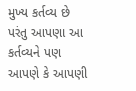મુખ્ય કર્તવ્ય છે પરંતુ આપણા આ કર્તવ્યને પણ આપણે કે આપણી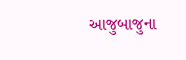આજુબાજુના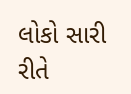લોકો સારી રીતે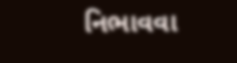નિભાવવા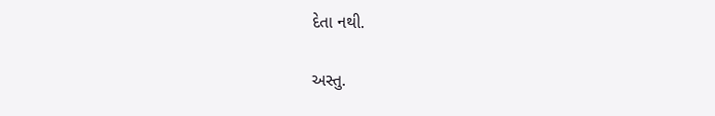દેતા નથી.

અસ્તુ.